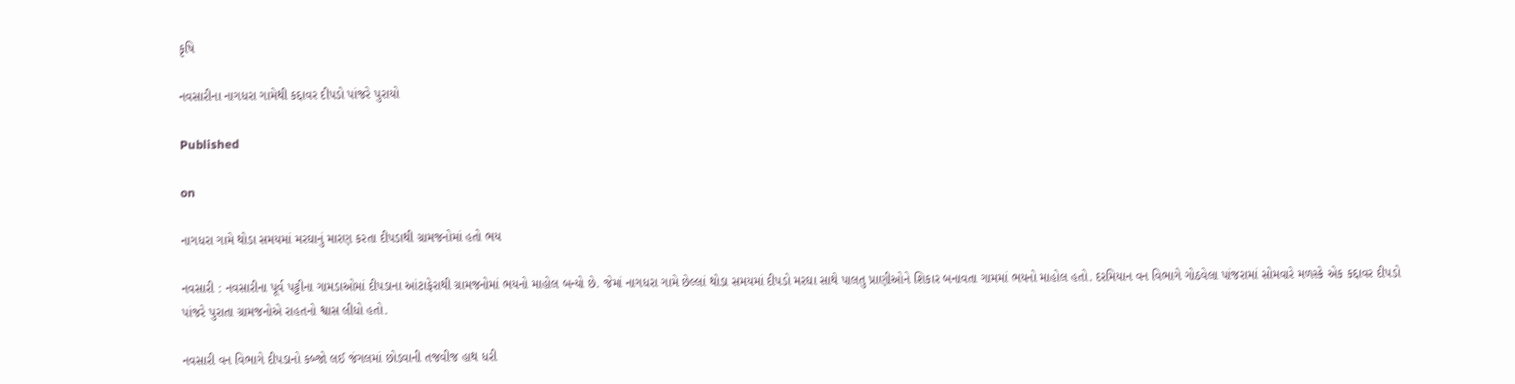કૃષિ

નવસારીના નાગધરા ગામેથી કદ્દાવર દીપડો પાંજરે પુરાયો

Published

on

નાગધરા ગામે થોડા સમયમાં મરઘાનું મારણ કરતા દીપડાથી ગ્રામજનોમાં હતો ભય

નવસારી : નવસારીના પૂર્વ પટ્ટીના ગામડાઓમાં દીપડાના આંટાફેરાથી ગ્રામજનોમાં ભયનો માહોલ બન્યો છે. જેમાં નાગધરા ગામે છેલ્લાં થોડા સમયમાં દીપડો મરઘા સાથે પાલતુ પ્રાણીઓને શિકાર બનાવતા ગામમાં ભયનો માહોલ હતો. દરમિયાન વન વિભાગે ગોઠવેલા પાંજરામાં સોમવારે મળસ્કે એક કદ્દાવર દીપડો પાંજરે પુરાતા ગ્રામજનોએ રાહતનો શ્વાસ લીધો હતો.

નવસારી વન વિભાગે દીપડાનો કબ્જો લઈ જંગલમાં છોડવાની તજવીજ હાથ ધરી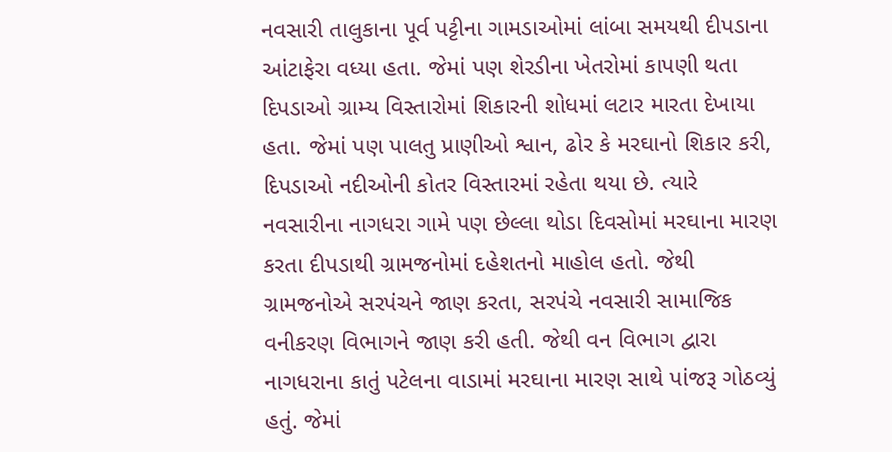નવસારી તાલુકાના પૂર્વ પટ્ટીના ગામડાઓમાં લાંબા સમયથી દીપડાના આંટાફેરા વધ્યા હતા. જેમાં પણ શેરડીના ખેતરોમાં કાપણી થતા દિપડાઓ ગ્રામ્ય વિસ્તારોમાં શિકારની શોધમાં લટાર મારતા દેખાયા હતા. જેમાં પણ પાલતુ પ્રાણીઓ શ્વાન, ઢોર કે મરઘાનો શિકાર કરી, દિપડાઓ નદીઓની કોતર વિસ્તારમાં રહેતા થયા છે. ત્યારે નવસારીના નાગધરા ગામે પણ છેલ્લા થોડા દિવસોમાં મરઘાના મારણ કરતા દીપડાથી ગ્રામજનોમાં દહેશતનો માહોલ હતો. જેથી ગ્રામજનોએ સરપંચને જાણ કરતા, સરપંચે નવસારી સામાજિક વનીકરણ વિભાગને જાણ કરી હતી. જેથી વન વિભાગ દ્વારા નાગધરાના કાતું પટેલના વાડામાં મરઘાના મારણ સાથે પાંજરૂ ગોઠવ્યું હતું. જેમાં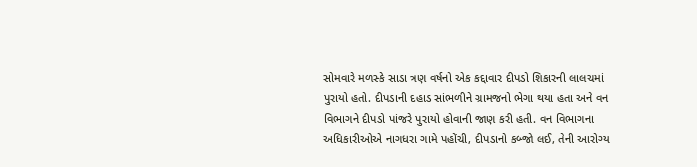સોમવારે મળસ્કે સાડા ત્રણ વર્ષનો એક કદ્દાવાર દીપડો શિકારની લાલચમાં પુરાયો હતો. દીપડાની દહાડ સાંભળીને ગ્રામજનો ભેગા થયા હતા અને વન વિભાગને દીપડો પાંજરે પુરાયો હોવાની જાણ કરી હતી. વન વિભાગના અધિકારીઓએ નાગધરા ગામે પહોંચી, દીપડાનો કબ્જો લઈ, તેની આરોગ્ય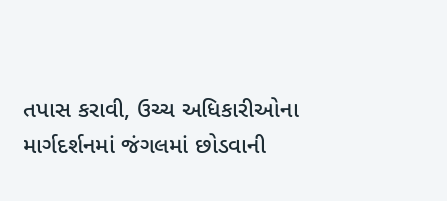તપાસ કરાવી, ઉચ્ચ અધિકારીઓના માર્ગદર્શનમાં જંગલમાં છોડવાની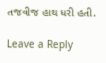તજવીજ હાથ ધરી હતી.

Leave a Reply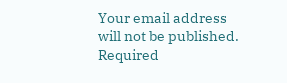Your email address will not be published. Required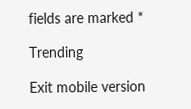fields are marked *

Trending

Exit mobile version